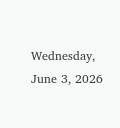Wednesday, June 3, 2026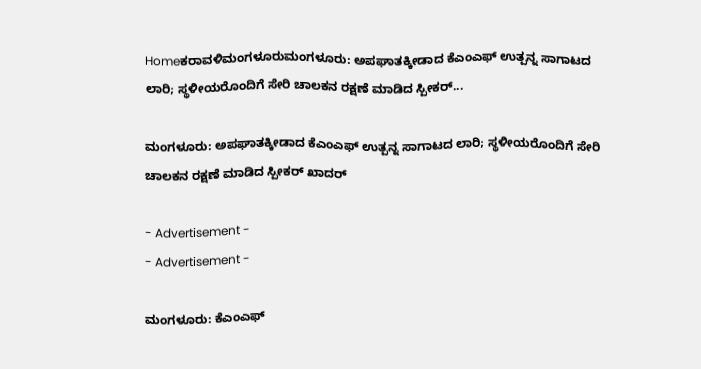Homeಕರಾವಳಿಮಂಗಳೂರುಮಂಗಳೂರು: ಅಪಘಾತಕ್ಕೀಡಾದ ಕೆಎಂಎಫ್ ಉತ್ಪನ್ನ ಸಾಗಾಟದ ಲಾರಿ; ಸ್ಥಳೀಯರೊಂದಿಗೆ ಸೇರಿ ಚಾಲಕನ ರಕ್ಷಣೆ ಮಾಡಿದ ಸ್ಪೀಕರ್...

ಮಂಗಳೂರು: ಅಪಘಾತಕ್ಕೀಡಾದ ಕೆಎಂಎಫ್ ಉತ್ಪನ್ನ ಸಾಗಾಟದ ಲಾರಿ; ಸ್ಥಳೀಯರೊಂದಿಗೆ ಸೇರಿ ಚಾಲಕನ ರಕ್ಷಣೆ ಮಾಡಿದ ಸ್ಪೀಕರ್ ಖಾದರ್

- Advertisement -
- Advertisement -

ಮಂಗಳೂರು: ಕೆಎಂಎಫ್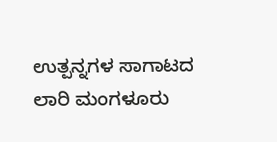ಉತ್ಪನ್ನಗಳ ಸಾಗಾಟದ ಲಾರಿ‌‌ ಮಂಗಳೂರು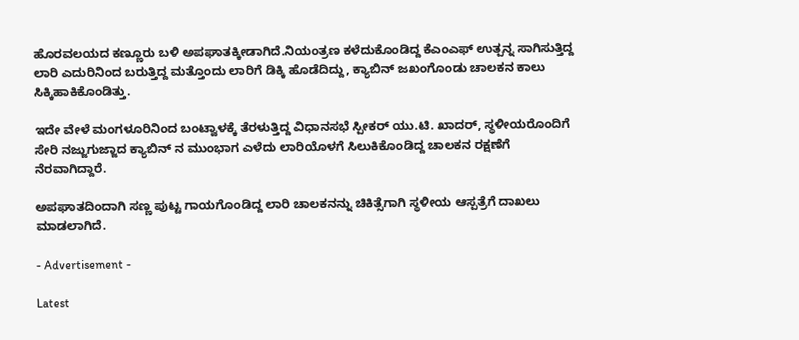ಹೊರವಲಯದ ಕಣ್ಣೂರು ಬಳಿ ಅಪಘಾತಕ್ಕೀಡಾಗಿದೆ.ನಿಯಂತ್ರಣ ಕಳೆದುಕೊಂಡಿದ್ದ ಕೆಎಂಎಫ್ ಉತ್ಪನ್ನ ಸಾಗಿಸುತ್ತಿದ್ದ ಲಾರಿ ಎದುರಿನಿಂದ ಬರುತ್ತಿದ್ದ‌ ಮತ್ತೊಂದು ಲಾರಿಗೆ ಡಿಕ್ಕಿ ಹೊಡೆದಿದ್ದು, ಕ್ಯಾಬಿನ್ ಜಖಂಗೊಂಡು ಚಾಲಕನ ಕಾಲು ಸಿಕ್ಕಿಹಾಕಿಕೊಂಡಿತ್ತು.

ಇದೇ ವೇಳೆ ಮಂಗಳೂರಿನಿಂದ ಬಂಟ್ವಾಳಕ್ಕೆ ತೆರಳುತ್ತಿದ್ದ ವಿಧಾನಸಭೆ ಸ್ಪೀಕರ್ ಯು.ಟಿ. ಖಾದರ್, ಸ್ಥಳೀಯರೊಂದಿಗೆ ಸೇರಿ ನಜ್ಜುಗುಜ್ಜಾದ ಕ್ಯಾಬಿನ್ ನ ಮುಂಭಾಗ ಎಳೆದು ಲಾರಿಯೊಳಗೆ ಸಿಲುಕಿಕೊಂಡಿದ್ದ ಚಾಲಕನ ರಕ್ಷಣೆಗೆ ನೆರವಾಗಿದ್ದಾರೆ.

ಅಪಘಾತದಿಂದಾಗಿ ಸಣ್ಣ ಪುಟ್ಟ ಗಾಯಗೊಂಡಿದ್ದ ಲಾರಿ ಚಾಲಕನನ್ನು ಚಿಕಿತ್ಸೆಗಾಗಿ ಸ್ಥಳೀಯ ಆಸ್ಪತ್ರೆಗೆ ದಾಖಲು ಮಾಡಲಾಗಿದೆ.

- Advertisement -

Latest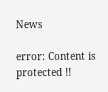News

error: Content is protected !!